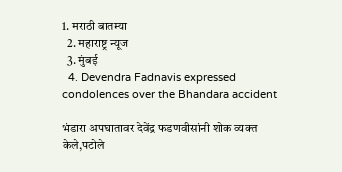1. मराठी बातम्या
  2. महाराष्ट्र न्यूज
  3. मुंबई
  4. Devendra Fadnavis expressed condolences over the Bhandara accident

भंडारा अपघातावर देवेंद्र फडणवीसांनी शोक व्यक्त केले,पटोले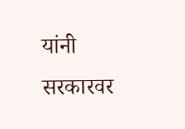यांनी सरकारवर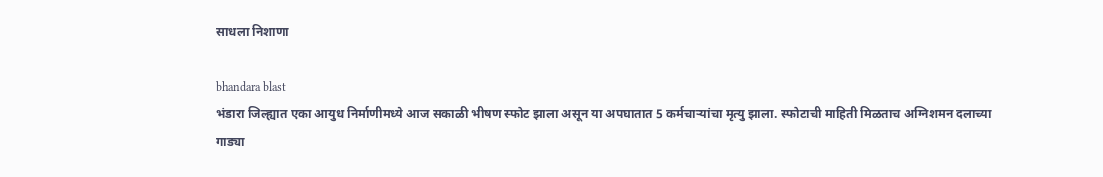साधला निशाणा

bhandara blast
भंडारा जिल्ह्यात एका आयुध निर्माणीमध्ये आज सकाळी भीषण स्फोट झाला असून या अपघातात 5 कर्मचाऱ्यांचा मृत्यु झाला. स्फोटाची माहिती मिळताच अग्निशमन दलाच्या गाड्या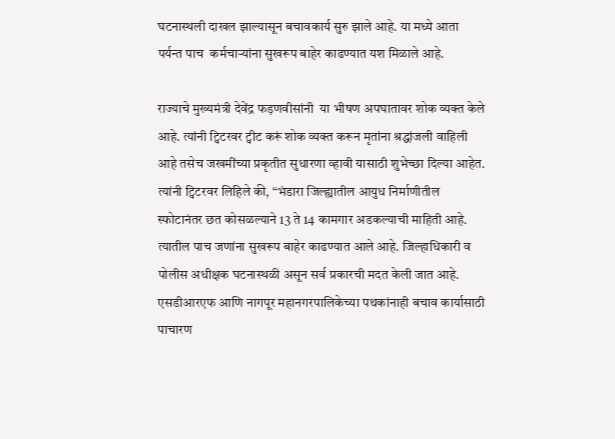घटनास्थली दाखल झाल्यासून बचावकार्य सुरु झाले आहे. या मध्ये आता पर्यन्त पाच  कर्मचाऱ्यांना सुखरूप बाहेर काढण्यात यश मिळाले आहे.

राज्याचे मुख्यमंत्री देवेंद्र फड़णवीसांनी  या भीषण अपघातावर शोक व्यक्त केले आहे. त्यांनी ट्विटरवर ट्वीट करूं शोक व्यक्त करून मृतांना श्रद्धांजली वाहिली आहे तसेच जखमींच्या प्रकृतीत सुधारणा व्हावी यासाठी शुभेच्छा दिल्या आहेत.
त्यांनी ट्विटरवर लिहिले की, “भंडारा जिल्ह्यातील आयुध निर्माणीतील स्फोटानंतर छत कोसळल्याने 13 ते 14 कामगार अडकल्याची माहिती आहे. त्यातील पाच जणांना सुखरूप बाहेर काढण्यात आले आहे. जिल्हाधिकारी व पोलीस अधीक्षक घटनास्थळी असून सर्व प्रकारची मदत केली जात आहे. एसडीआरएफ आणि नागपूर महानगरपालिकेच्या पथकांनाही बचाव कार्यासाठी पाचारण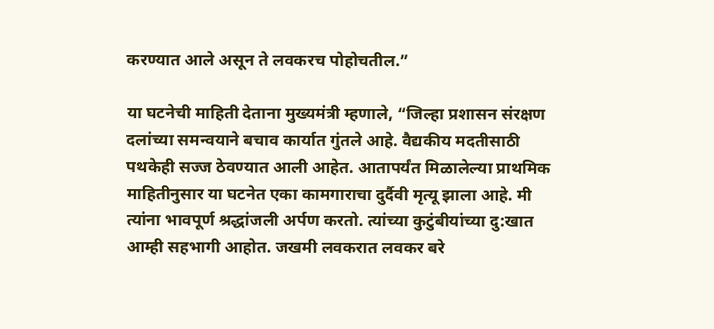करण्यात आले असून ते लवकरच पोहोचतील.”

या घटनेची माहिती देताना मुख्यमंत्री म्हणाले, “जिल्हा प्रशासन संरक्षण दलांच्या समन्वयाने बचाव कार्यात गुंतले आहे. वैद्यकीय मदतीसाठी पथकेही सज्ज ठेवण्यात आली आहेत. आतापर्यंत मिळालेल्या प्राथमिक माहितीनुसार या घटनेत एका कामगाराचा दुर्दैवी मृत्यू झाला आहे. मी त्यांना भावपूर्ण श्रद्धांजली अर्पण करतो. त्यांच्या कुटुंबीयांच्या दु:खात आम्ही सहभागी आहोत. जखमी लवकरात लवकर बरे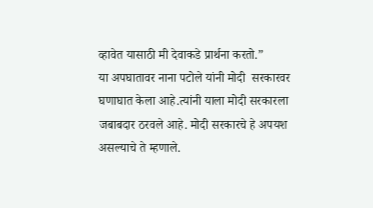व्हावेत यासाठी मी देवाकडे प्रार्थना करतो.”
या अपघातावर नाना पटोले यांनी मोदी  सरकारवर घणाघात केला आहे.त्यांनी याला मोदी सरकारला जबाबदार ठरवले आहे. मोदी सरकारचे हे अपयश असल्याचे ते म्हणाले.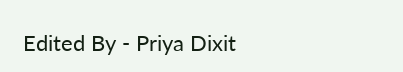Edited By - Priya Dixit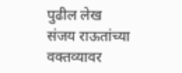पुढील लेख
संजय राऊतांच्या वक्तव्यावर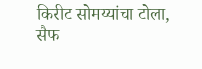किरीट सोमय्यांचा टोला, सैफ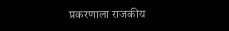प्रकरणाला राजकीय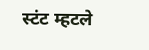स्टंट म्हटले